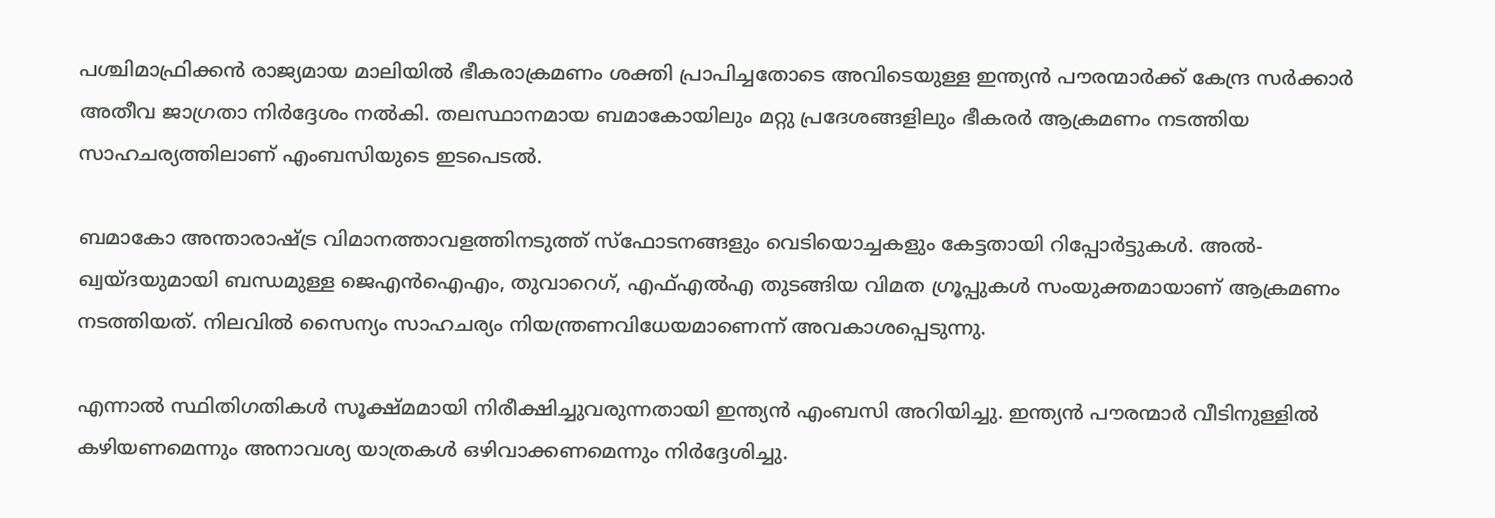പശ്ചിമാഫ്രിക്കൻ രാജ്യമായ മാലിയിൽ ഭീകരാക്രമണം ശക്തി പ്രാപിച്ചതോടെ അവിടെയുള്ള ഇന്ത്യൻ പൗരന്മാർക്ക് കേന്ദ്ര സർക്കാർ അതീവ ജാഗ്രതാ നിർദ്ദേശം നൽകി. തലസ്ഥാനമായ ബമാകോയിലും മറ്റു പ്രദേശങ്ങളിലും ഭീകരർ ആക്രമണം നടത്തിയ സാഹചര്യത്തിലാണ് എംബസിയുടെ ഇടപെടൽ.

ബമാകോ അന്താരാഷ്‌ട്ര വിമാനത്താവളത്തിനടുത്ത് സ്ഫോടനങ്ങളും വെടിയൊച്ചകളും കേട്ടതായി റിപ്പോർട്ടുകൾ. അൽ-ഖ്വയ്ദയുമായി ബന്ധമുള്ള ജെഎൻഐഎം, തുവാറെഗ്, എഫ്എൽഎ തുടങ്ങിയ വിമത ഗ്രൂപ്പുകൾ സംയുക്തമായാണ് ആക്രമണം നടത്തിയത്. നിലവിൽ സൈന്യം സാഹചര്യം നിയന്ത്രണവിധേയമാണെന്ന് അവകാശപ്പെടുന്നു.

എന്നാൽ സ്ഥിതിഗതികൾ സൂക്ഷ്മമായി നിരീക്ഷിച്ചുവരുന്നതായി ഇന്ത്യൻ എംബസി അറിയിച്ചു. ഇന്ത്യൻ പൗരന്മാർ വീടിനുള്ളിൽ കഴിയണമെന്നും അനാവശ്യ യാത്രകൾ ഒഴിവാക്കണമെന്നും നിർദ്ദേശിച്ചു.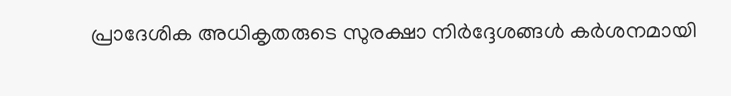പ്രാദേശിക അധികൃതരുടെ സുരക്ഷാ നിർദ്ദേശങ്ങൾ കർശനമായി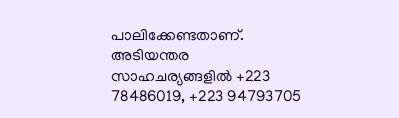പാലിക്കേണ്ടതാണ്. അടിയന്തര സാഹചര്യങ്ങളിൽ +223 78486019, +223 94793705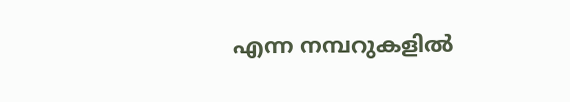എന്ന നമ്പറുകളിൽ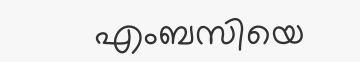എംബസിയെ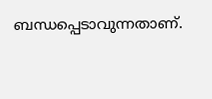ബന്ധപ്പെടാവുന്നതാണ്.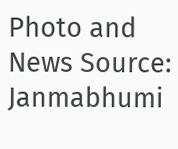Photo and News Source: Janmabhumi